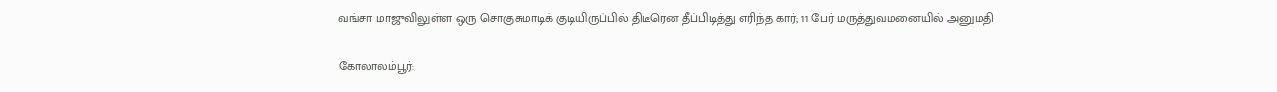வங்சா மாஜுவிலுள்ள ஒரு சொகுசுமாடிக் குடியிருப்பில் திடீரென தீப்பிடித்து எரிந்த கார்; 11 பேர் மருத்துவமனையில் அனுமதி

கோலாலம்பூர்: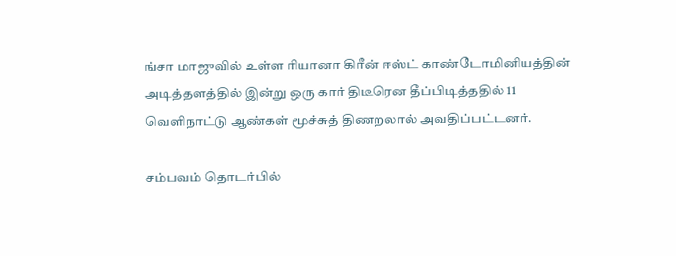ங்சா மாஜுவில் உள்ள ரியானா கிரீன் ஈஸ்ட் காண்டோமினியத்தின் அடித்தளத்தில் இன்று ஒரு கார் திடீரென தீப்பிடித்ததில் 11 வெளிநாட்டு ஆண்கள் மூச்சுத் திணறலால் அவதிப்பட்டனர்.

சம்பவம் தொடர்பில்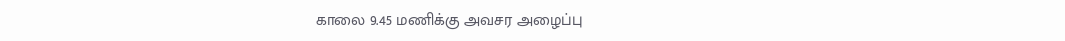காலை 9.45 மணிக்கு அவசர அழைப்பு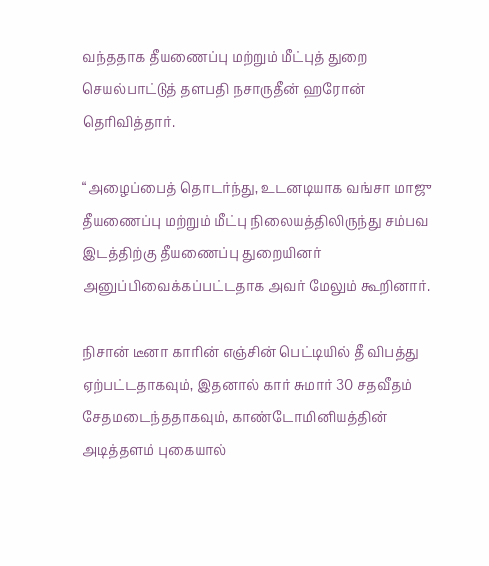வந்ததாக தீயணைப்பு மற்றும் மீட்புத் துறை செயல்பாட்டுத் தளபதி நசாருதீன் ஹரோன் தெரிவித்தார்.

“அழைப்பைத் தொடர்ந்து, உடனடியாக வங்சா மாஜு தீயணைப்பு மற்றும் மீட்பு நிலையத்திலிருந்து சம்பவ இடத்திற்கு தீயணைப்பு துறையினர் அனுப்பிவைக்கப்பட்டதாக அவர் மேலும் கூறினார்.

நிசான் டீனா காரின் எஞ்சின் பெட்டியில் தீ விபத்து ஏற்பட்டதாகவும், இதனால் கார் சுமார் 30 சதவீதம் சேதமடைந்ததாகவும், காண்டோமினியத்தின் அடித்தளம் புகையால்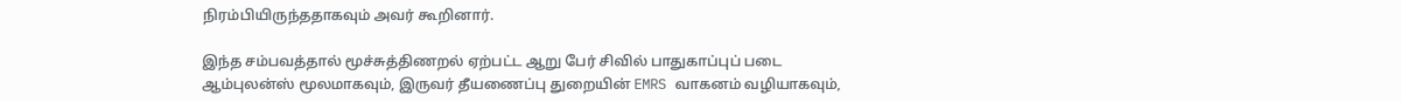நிரம்பியிருந்ததாகவும் அவர் கூறினார்.

இந்த சம்பவத்தால் மூச்சுத்திணறல் ஏற்பட்ட ஆறு பேர் சிவில் பாதுகாப்புப் படை ஆம்புலன்ஸ் மூலமாகவும், இருவர் தீயணைப்பு துறையின் EMRS வாகனம் வழியாகவும்,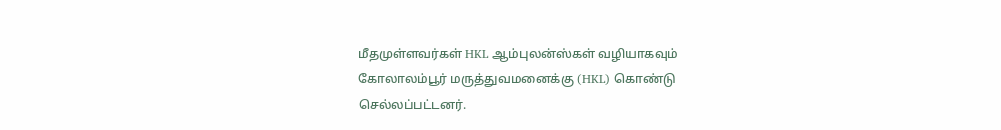மீதமுள்ளவர்கள் HKL ஆம்புலன்ஸ்கள் வழியாகவும் கோலாலம்பூர் மருத்துவமனைக்கு (HKL) கொண்டு செல்லப்பட்டனர்.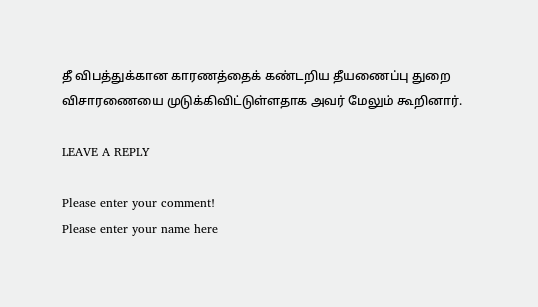தீ விபத்துக்கான காரணத்தைக் கண்டறிய தீயணைப்பு துறை விசாரணையை முடுக்கிவிட்டுள்ளதாக அவர் மேலும் கூறினார்.

LEAVE A REPLY

Please enter your comment!
Please enter your name here